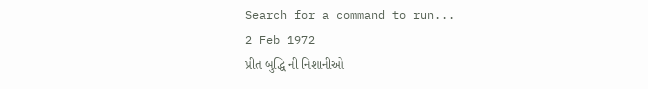Search for a command to run...
2 Feb 1972
પ્રીત બુદ્ધિ ની નિશાનીઓ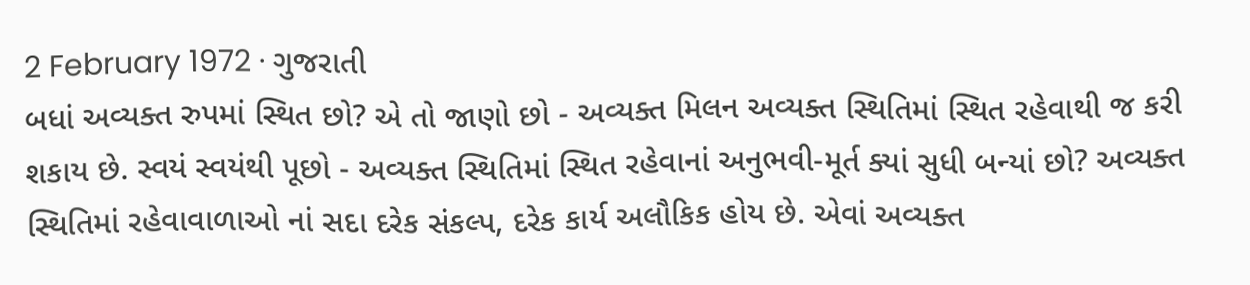2 February 1972 · ગુજરાતી
બધાં અવ્યક્ત રુપમાં સ્થિત છો? એ તો જાણો છો - અવ્યક્ત મિલન અવ્યક્ત સ્થિતિમાં સ્થિત રહેવાથી જ કરી શકાય છે. સ્વયં સ્વયંથી પૂછો - અવ્યક્ત સ્થિતિમાં સ્થિત રહેવાનાં અનુભવી-મૂર્ત ક્યાં સુધી બન્યાં છો? અવ્યક્ત સ્થિતિમાં રહેવાવાળાઓ નાં સદા દરેક સંકલ્પ, દરેક કાર્ય અલૌકિક હોય છે. એવાં અવ્યક્ત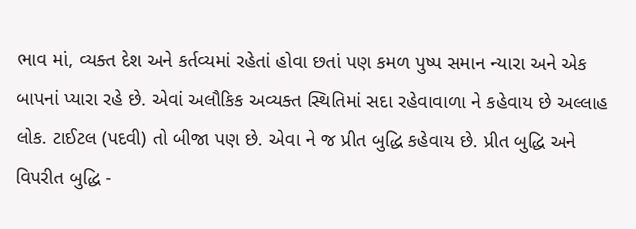ભાવ માં, વ્યક્ત દેશ અને કર્તવ્યમાં રહેતાં હોવા છતાં પણ કમળ પુષ્પ સમાન ન્યારા અને એક બાપનાં પ્યારા રહે છે. એવાં અલૌકિક અવ્યક્ત સ્થિતિમાં સદા રહેવાવાળા ને કહેવાય છે અલ્લાહ લોક. ટાઈટલ (પદવી) તો બીજા પણ છે. એવા ને જ પ્રીત બુદ્ધિ કહેવાય છે. પ્રીત બુદ્ધિ અને વિપરીત બુદ્ધિ -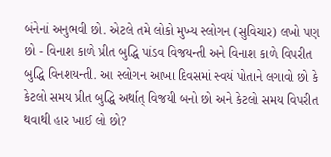બંનેનાં અનુભવી છો. એટલે તમે લોકો મુખ્ય સ્લોગન (સુવિચાર) લખો પણ છો - વિનાશ કાળે પ્રીત બુદ્ધિ પાંડવ વિજયન્તી અને વિનાશ કાળે વિપરીત બુદ્ધિ વિનશયન્તી. આ સ્લોગન આખા દિવસમાં સ્વયં પોતાને લગાવો છો કે કેટલો સમય પ્રીત બુદ્ધિ અર્થાત્ વિજયી બનો છો અને કેટલો સમય વિપરીત થવાથી હાર ખાઈ લો છો?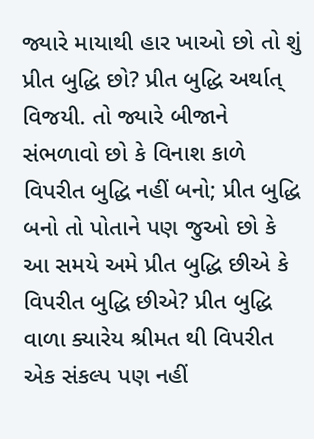જ્યારે માયાથી હાર ખાઓ છો તો શું પ્રીત બુદ્ધિ છો? પ્રીત બુદ્ધિ અર્થાત્ વિજયી. તો જ્યારે બીજાને સંભળાવો છો કે વિનાશ કાળે વિપરીત બુદ્ધિ નહીં બનો; પ્રીત બુદ્ધિ બનો તો પોતાને પણ જુઓ છો કે આ સમયે અમે પ્રીત બુદ્ધિ છીએ કે વિપરીત બુદ્ધિ છીએ? પ્રીત બુદ્ધિ વાળા ક્યારેય શ્રીમત થી વિપરીત એક સંકલ્પ પણ નહીં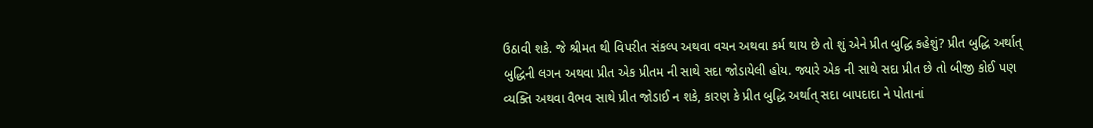ઉઠાવી શકે. જે શ્રીમત થી વિપરીત સંકલ્પ અથવા વચન અથવા કર્મ થાય છે તો શું એને પ્રીત બુદ્ધિ કહેશું? પ્રીત બુદ્ધિ અર્થાત્ બુદ્ધિની લગન અથવા પ્રીત એક પ્રીતમ ની સાથે સદા જોડાયેલી હોય. જ્યારે એક ની સાથે સદા પ્રીત છે તો બીજી કોઈ પણ વ્યક્તિ અથવા વૈભવ સાથે પ્રીત જોડાઈ ન શકે, કારણ કે પ્રીત બુદ્ધિ અર્થાત્ સદા બાપદાદા ને પોતાનાં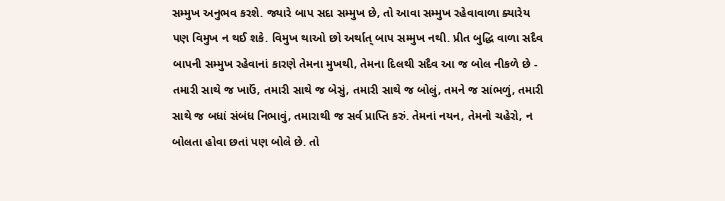સમ્મુખ અનુભવ કરશે. જ્યારે બાપ સદા સમ્મુખ છે, તો આવા સમ્મુખ રહેવાવાળા ક્યારેય પણ વિમુખ ન થઈ શકે. વિમુખ થાઓ છો અર્થાત્ બાપ સમ્મુખ નથી. પ્રીત બુદ્ધિ વાળા સદૈવ બાપની સમ્મુખ રહેવાનાં કારણે તેમના મુખથી, તેમના દિલથી સદૈવ આ જ બોલ નીકળે છે - તમારી સાથે જ ખાઉં, તમારી સાથે જ બેસું, તમારી સાથે જ બોલું, તમને જ સાંભળું, તમારી સાથે જ બધાં સંબંધ નિભાવું, તમારાથી જ સર્વ પ્રાપ્તિ કરું. તેમનાં નયન, તેમનો ચહેરો, ન બોલતા હોવા છતાં પણ બોલે છે. તો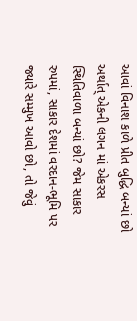આવાં વિનાશ કાળે પ્રીત બુદ્ધિ બન્યાં છો અર્થાત્ એકની લગન માં એકરસ સ્થિતિવાળા બન્યાં છો? જેમ સાકાર રુપમાં, સાકાર દેશમાં વરદાન-ભૂમિ પર જ્યારે સમ્મુખ આવો છો, તો જેવું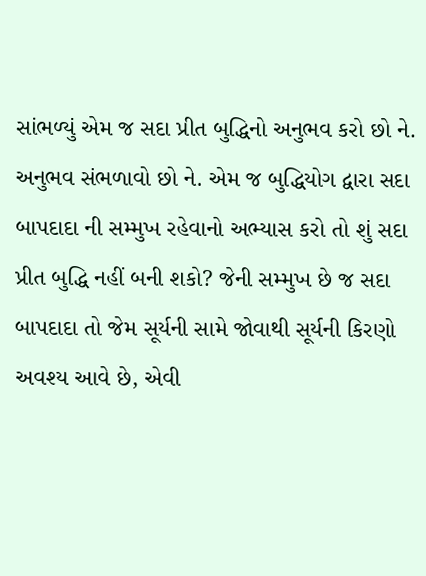સાંભળ્યું એમ જ સદા પ્રીત બુદ્ધિનો અનુભવ કરો છો ને. અનુભવ સંભળાવો છો ને. એમ જ બુદ્ધિયોગ દ્વારા સદા બાપદાદા ની સમ્મુખ રહેવાનો અભ્યાસ કરો તો શું સદા પ્રીત બુદ્ધિ નહીં બની શકો? જેની સમ્મુખ છે જ સદા બાપદાદા તો જેમ સૂર્યની સામે જોવાથી સૂર્યની કિરણો અવશ્ય આવે છે, એવી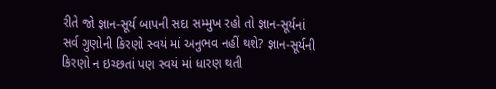રીતે જો જ્ઞાન-સૂર્ય બાપની સદા સમ્મુખ રહો તો જ્ઞાન-સૂર્યનાં સર્વ ગુણોની કિરણો સ્વયં માં અનુભવ નહીં થશે? જ્ઞાન-સૂર્યની કિરણો ન ઇચ્છતાં પણ સ્વયં માં ધારણ થતી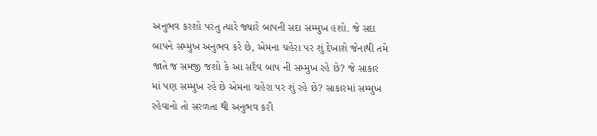અનુભવ કરશો પરંતુ ત્યારે જ્યારે બાપની સદા સમ્મુખ હશો. જે સદા બાપને સમ્મુખ અનુભવ કરે છે, એમના ચહેરા પર શું દેખાશે જેનાથી તમે જાતે જ સમજી જશો કે આ સદૈવ બાપ ની સમ્મુખ રહે છે? જે સાકાર માં પણ સમ્મુખ રહે છે એમના ચહેરા પર શું રહે છે? સાકારમાં સમ્મુખ રહેવાનો તો સરળતા થી અનુભવ કરી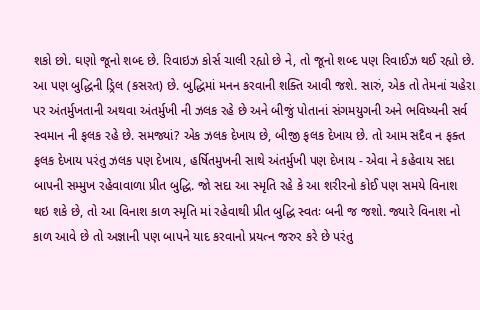શકો છો. ઘણો જૂનો શબ્દ છે. રિવાઇઝ કોર્સ ચાલી રહ્યો છે ને, તો જૂનો શબ્દ પણ રિવાઈઝ થઈ રહ્યો છે. આ પણ બુદ્ધિની ડ્રિલ (કસરત) છે. બુદ્ધિમાં મનન કરવાની શક્તિ આવી જશે. સારું, એક તો તેમનાં ચહેરા પર અંતર્મુખતાની અથવા અંતર્મુખી ની ઝલક રહે છે અને બીજું પોતાનાં સંગમયુગની અને ભવિષ્યની સર્વ સ્વમાન ની ફલક રહે છે. સમજ્યાં? એક ઝલક દેખાય છે, બીજી ફલક દેખાય છે. તો આમ સદૈવ ન ફક્ત ફલક દેખાય પરંતુ ઝલક પણ દેખાય, હર્ષિતમુખની સાથે અંતર્મુખી પણ દેખાય - એવા ને કહેવાય સદા બાપની સમ્મુખ રહેવાવાળા પ્રીત બુદ્ધિ. જો સદા આ સ્મૃતિ રહે કે આ શરીરનો કોઈ પણ સમયે વિનાશ થઇ શકે છે, તો આ વિનાશ કાળ સ્મૃતિ માં રહેવાથી પ્રીત બુદ્ધિ સ્વતઃ બની જ જશો. જ્યારે વિનાશ નો કાળ આવે છે તો અજ્ઞાની પણ બાપને યાદ કરવાનો પ્રયત્ન જરુર કરે છે પરંતુ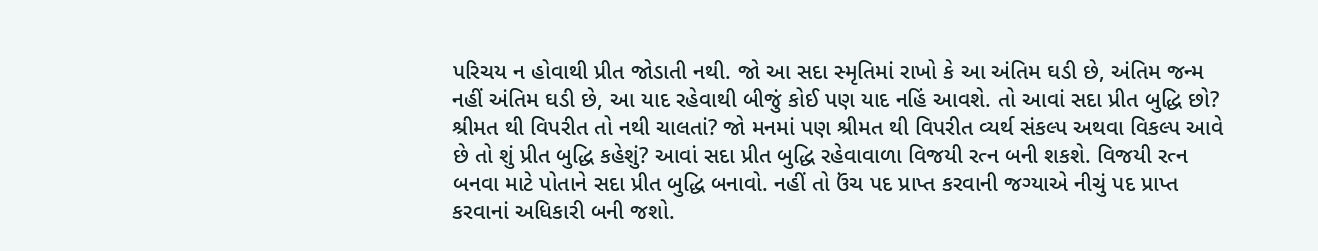પરિચય ન હોવાથી પ્રીત જોડાતી નથી. જો આ સદા સ્મૃતિમાં રાખો કે આ અંતિમ ઘડી છે, અંતિમ જન્મ નહીં અંતિમ ઘડી છે, આ યાદ રહેવાથી બીજું કોઈ પણ યાદ નહિં આવશે. તો આવાં સદા પ્રીત બુદ્ધિ છો? શ્રીમત થી વિપરીત તો નથી ચાલતાં? જો મનમાં પણ શ્રીમત થી વિપરીત વ્યર્થ સંકલ્પ અથવા વિકલ્પ આવે છે તો શું પ્રીત બુદ્ધિ કહેશું? આવાં સદા પ્રીત બુદ્ધિ રહેવાવાળા વિજયી રત્ન બની શકશે. વિજયી રત્ન બનવા માટે પોતાને સદા પ્રીત બુદ્ધિ બનાવો. નહીં તો ઉંચ પદ પ્રાપ્ત કરવાની જગ્યાએ નીચું પદ પ્રાપ્ત કરવાનાં અધિકારી બની જશો.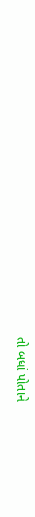તો બધાં પોતાને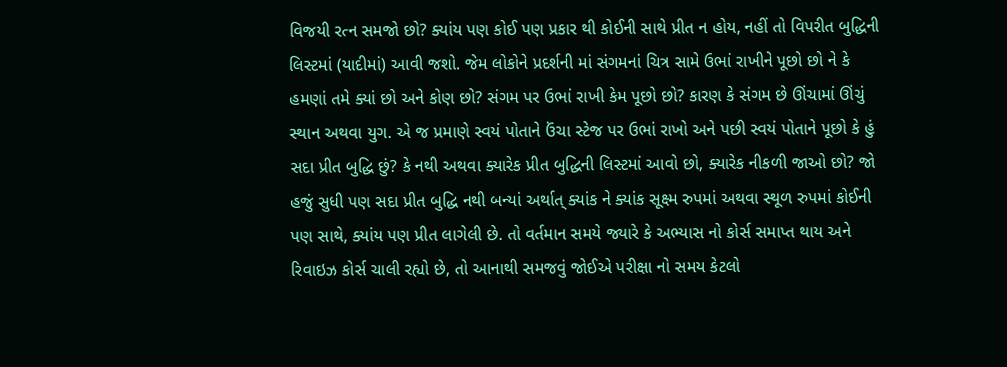વિજયી રત્ન સમજો છો? ક્યાંય પણ કોઈ પણ પ્રકાર થી કોઈની સાથે પ્રીત ન હોય, નહીં તો વિપરીત બુદ્ધિની લિસ્ટમાં (યાદીમાં) આવી જશો. જેમ લોકોને પ્રદર્શની માં સંગમનાં ચિત્ર સામે ઉભાં રાખીને પૂછો છો ને કે હમણાં તમે ક્યાં છો અને કોણ છો? સંગમ પર ઉભાં રાખી કેમ પૂછો છો? કારણ કે સંગમ છે ઊંચામાં ઊંચું સ્થાન અથવા યુગ. એ જ પ્રમાણે સ્વયં પોતાને ઉંચા સ્ટેજ પર ઉભાં રાખો અને પછી સ્વયં પોતાને પૂછો કે હું સદા પ્રીત બુદ્ધિ છું? કે નથી અથવા ક્યારેક પ્રીત બુદ્ધિની લિસ્ટમાં આવો છો, ક્યારેક નીકળી જાઓ છો? જો હજું સુધી પણ સદા પ્રીત બુદ્ધિ નથી બન્યાં અર્થાત્ ક્યાંક ને ક્યાંક સૂક્ષ્મ રુપમાં અથવા સ્થૂળ રુપમાં કોઈની પણ સાથે, ક્યાંય પણ પ્રીત લાગેલી છે. તો વર્તમાન સમયે જ્યારે કે અભ્યાસ નો કોર્સ સમાપ્ત થાય અને રિવાઇઝ કોર્સ ચાલી રહ્યો છે, તો આનાથી સમજવું જોઈએ પરીક્ષા નો સમય કેટલો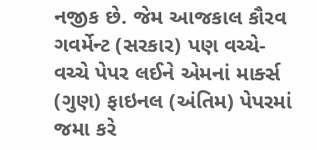નજીક છે. જેમ આજકાલ કૌરવ ગવર્મેન્ટ (સરકાર) પણ વચ્ચે-વચ્ચે પેપર લઈને એમનાં માર્ક્સ (ગુણ) ફાઇનલ (અંતિમ) પેપરમાં જમા કરે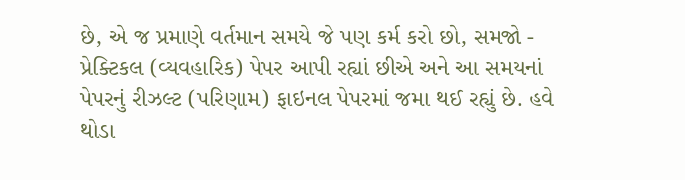છે, એ જ પ્રમાણે વર્તમાન સમયે જે પણ કર્મ કરો છો, સમજો - પ્રેક્ટિકલ (વ્યવહારિક) પેપર આપી રહ્યાં છીએ અને આ સમયનાં પેપરનું રીઝલ્ટ (પરિણામ) ફાઇનલ પેપરમાં જમા થઈ રહ્યું છે. હવે થોડા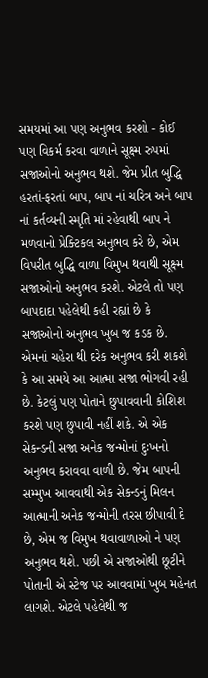સમયમાં આ પણ અનુભવ કરશો - કોઈ પણ વિકર્મ કરવા વાળાને સૂક્ષ્મ રુપમાં સજાઓનો અનુભવ થશે. જેમ પ્રીત બુદ્ધિ હરતાં-ફરતાં બાપ, બાપ નાં ચરિત્ર અને બાપ નાં કર્તવ્યની સ્મૃતિ માં રહેવાથી બાપ ને મળવાનો પ્રેક્ટિકલ અનુભવ કરે છે, એમ વિપરીત બુદ્ધિ વાળા વિમુખ થવાથી સૂક્ષ્મ સજાઓનો અનુભવ કરશે. એટલે તો પણ બાપદાદા પહેલેથી કહી રહ્યાં છે કે સજાઓનો અનુભવ ખુબ જ કડક છે. એમનાં ચહેરા થી દરેક અનુભવ કરી શકશે કે આ સમયે આ આત્મા સજા ભોગવી રહી છે. કેટલું પણ પોતાને છુપાવવાની કોશિશ કરશે પણ છુપાવી નહીં શકે. એ એક સેકન્ડની સજા અનેક જન્મોનાં દુઃખનો અનુભવ કરાવવા વાળી છે. જેમ બાપની સમ્મુખ આવવાથી એક સેકન્ડનું મિલન આત્માની અનેક જન્મોની તરસ છીપાવી દે છે, એમ જ વિમુખ થવાવાળાઓ ને પણ અનુભવ થશે. પછી એ સજાઓથી છૂટીને પોતાની એ સ્ટેજ પર આવવામાં ખુબ મહેનત લાગશે. એટલે પહેલેથી જ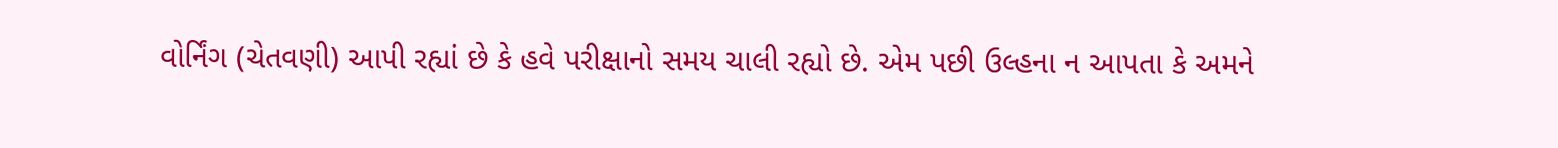વોર્નિંગ (ચેતવણી) આપી રહ્યાં છે કે હવે પરીક્ષાનો સમય ચાલી રહ્યો છે. એમ પછી ઉલ્હના ન આપતા કે અમને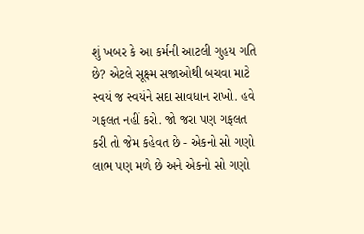શું ખબર કે આ કર્મની આટલી ગુહય ગતિ છે? એટલે સૂક્ષ્મ સજાઓથી બચવા માટે સ્વયં જ સ્વયંને સદા સાવધાન રાખો. હવે ગફલત નહીં કરો. જો જરા પણ ગફલત કરી તો જેમ કહેવત છે - એકનો સો ગણો લાભ પણ મળે છે અને એકનો સો ગણો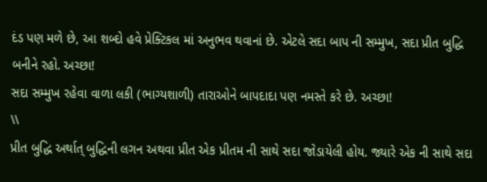દંડ પણ મળે છે, આ શબ્દો હવે પ્રેક્ટિકલ માં અનુભવ થવાનાં છે. એટલે સદા બાપ ની સમ્મુખ, સદા પ્રીત બુદ્ધિ બનીને રહો. અચ્છા!
સદા સમ્મુખ રહેવા વાળા લકી (ભાગ્યશાળી) તારાઓને બાપદાદા પણ નમસ્તે કરે છે. અચ્છા!
\\
પ્રીત બુદ્ધિ અર્થાત્ બુદ્ધિની લગન અથવા પ્રીત એક પ્રીતમ ની સાથે સદા જોડાયેલી હોય. જ્યારે એક ની સાથે સદા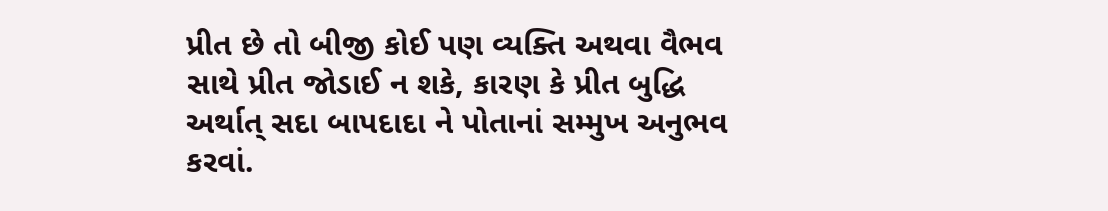પ્રીત છે તો બીજી કોઈ પણ વ્યક્તિ અથવા વૈભવ સાથે પ્રીત જોડાઈ ન શકે, કારણ કે પ્રીત બુદ્ધિ અર્થાત્ સદા બાપદાદા ને પોતાનાં સમ્મુખ અનુભવ કરવાં.